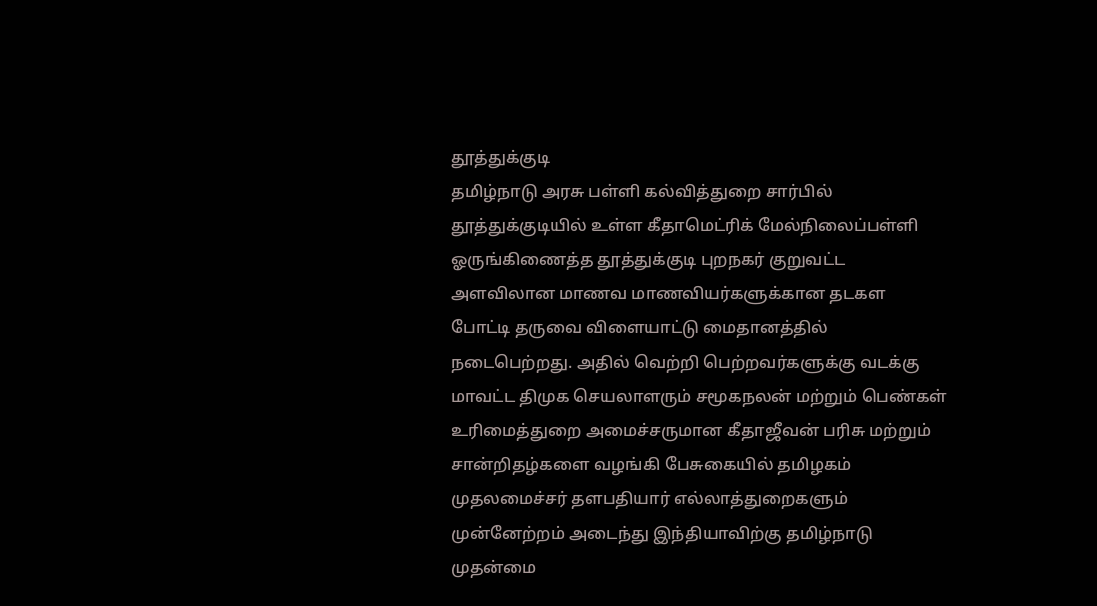தூத்துக்குடி
தமிழ்நாடு அரசு பள்ளி கல்வித்துறை சார்பில் தூத்துக்குடியில் உள்ள கீதாமெட்ரிக் மேல்நிலைப்பள்ளி ஓருங்கிணைத்த தூத்துக்குடி புறநகர் குறுவட்ட அளவிலான மாணவ மாணவியர்களுக்கான தடகள போட்டி தருவை விளையாட்டு மைதானத்தில் நடைபெற்றது. அதில் வெற்றி பெற்றவர்களுக்கு வடக்கு மாவட்ட திமுக செயலாளரும் சமூகநலன் மற்றும் பெண்கள் உரிமைத்துறை அமைச்சருமான கீதாஜீவன் பரிசு மற்றும் சான்றிதழ்களை வழங்கி பேசுகையில் தமிழகம் முதலமைச்சர் தளபதியார் எல்லாத்துறைகளும் முன்னேற்றம் அடைந்து இந்தியாவிற்கு தமிழ்நாடு முதன்மை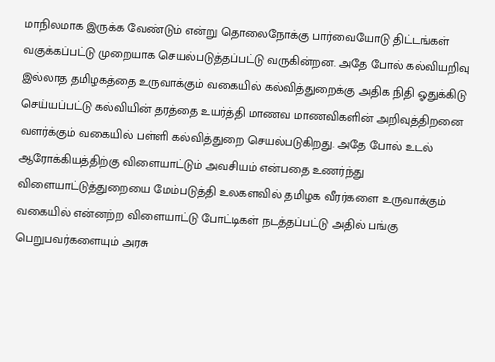மாநிலமாக இருக்க வேண்டும் என்று தொலைநோக்கு பார்வையோடு திட்டங்கள் வகுக்கப்பட்டு முறையாக செயல்படுத்தப்பட்டு வருகின்றன. அதே போல் கல்வியறிவு இல்லாத தமிழகத்தை உருவாக்கும் வகையில் கல்வித்துறைக்கு அதிக நிதி ஓதுக்கிடு செய்யப்பட்டு கல்வியின் தரத்தை உயர்த்தி மாணவ மாணவிகளின் அறிவுத்திறனை வளர்க்கும் வகையில் பள்ளி கல்வித்துறை செயல்படுகிறது. அதே போல் உடல் ஆரோக்கியத்திற்கு விளையாட்டும் அவசியம் என்பதை உணர்ந்து விளையாட்டுத்துறையை மேம்படுத்தி உலகளவில் தமிழக வீரர்களை உருவாக்கும் வகையில் என்னற்ற விளையாட்டு போட்டிகள் நடத்தப்பட்டு அதில் பங்கு பெறுபவர்களையும் அரசு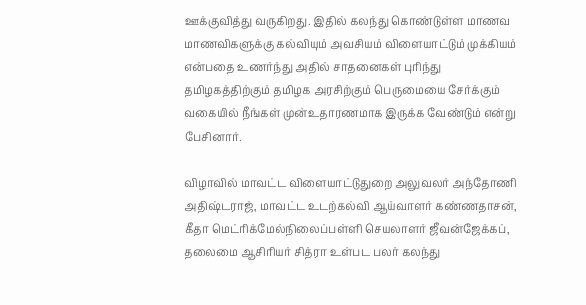ஊக்குவித்து வருகிறது. இதில் கலந்து கொண்டுள்ள மாணவ மாணவிகளுக்கு கல்வியும் அவசியம் விளையாட்டும் முக்கியம் என்பதை உணர்ந்து அதில் சாதனைகள் புரிந்து தமிழகத்திற்கும் தமிழக அரசிற்கும் பெருமையை சேர்க்கும் வகையில் நீங்கள் முன்உதாரணமாக இருக்க வேண்டும் என்று பேசினார்.

விழாவில் மாவட்ட விளையாட்டுதுறை அலுவலர் அந்தோணி அதிஷ்டராஜ், மாவட்ட உடற்கல்வி ஆய்வாளர் கண்ணதாசன், கீதா மெட்ரிக்மேல்நிலைப்பள்ளி செயலாளர் ஜீவன்ஜேக்கப், தலைமை ஆசிரியர் சித்ரா உள்பட பலர் கலந்து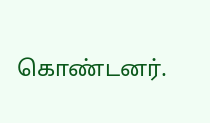கொண்டனர்.